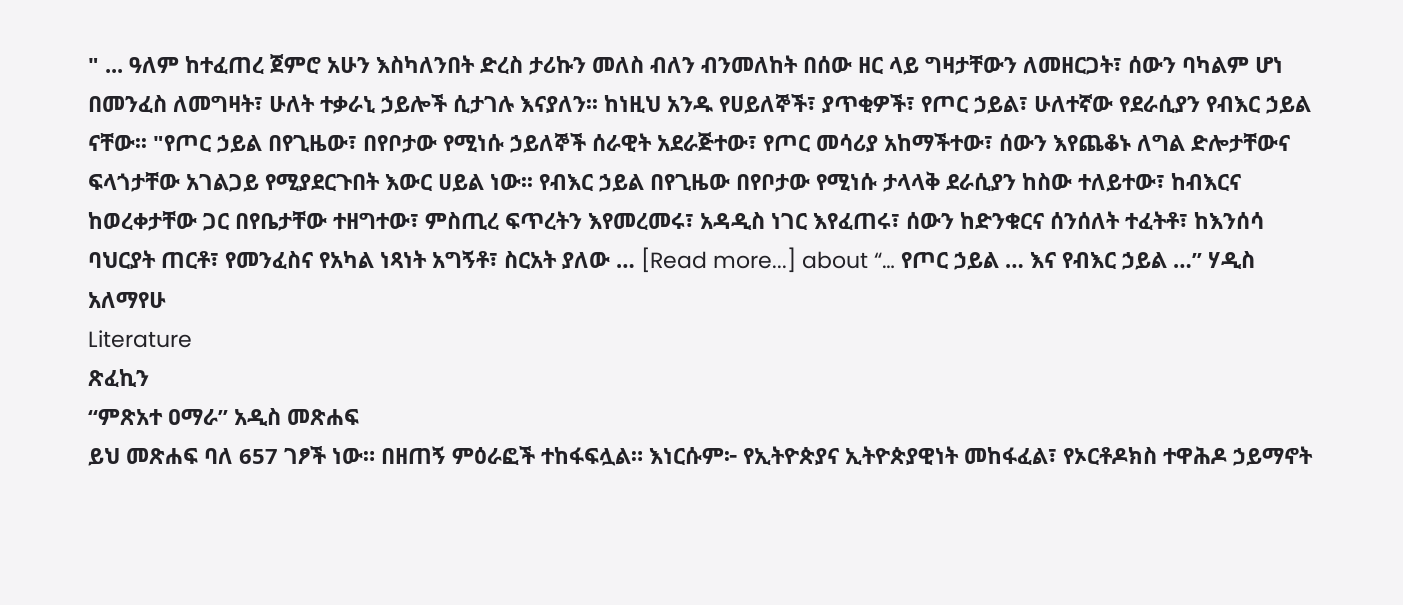" ... ዓለም ከተፈጠረ ጀምሮ አሁን እስካለንበት ድረስ ታሪኩን መለስ ብለን ብንመለከት በሰው ዘር ላይ ግዛታቸውን ለመዘርጋት፣ ሰውን ባካልም ሆነ በመንፈስ ለመግዛት፣ ሁለት ተቃራኒ ኃይሎች ሲታገሉ እናያለን፡፡ ከነዚህ አንዱ የሀይለኞች፣ ያጥቂዎች፣ የጦር ኃይል፣ ሁለተኛው የደራሲያን የብእር ኃይል ናቸው፡፡ "የጦር ኃይል በየጊዜው፣ በየቦታው የሚነሱ ኃይለኞች ሰራዊት አደራጅተው፣ የጦር መሳሪያ አከማችተው፣ ሰውን እየጨቆኑ ለግል ድሎታቸውና ፍላጎታቸው አገልጋይ የሚያደርጉበት እውር ሀይል ነው፡፡ የብእር ኃይል በየጊዜው በየቦታው የሚነሱ ታላላቅ ደራሲያን ከስው ተለይተው፣ ከብእርና ከወረቀታቸው ጋር በየቤታቸው ተዘግተው፣ ምስጢረ ፍጥረትን እየመረመሩ፣ አዳዲስ ነገር እየፈጠሩ፣ ሰውን ከድንቁርና ሰንሰለት ተፈትቶ፣ ከእንሰሳ ባህርያት ጠርቶ፣ የመንፈስና የአካል ነጻነት አግኝቶ፣ ስርአት ያለው … [Read more...] about “… የጦር ኃይል … እና የብእር ኃይል …” ሃዲስ አለማየሁ
Literature
ጽፈኪን
“ምጽአተ ዐማራ” አዲስ መጽሐፍ
ይህ መጽሐፍ ባለ 657 ገፆች ነው። በዘጠኝ ምዕራፎች ተከፋፍሏል። እነርሱም፦ የኢትዮጵያና ኢትዮጵያዊነት መከፋፈል፣ የኦርቶዶክስ ተዋሕዶ ኃይማኖት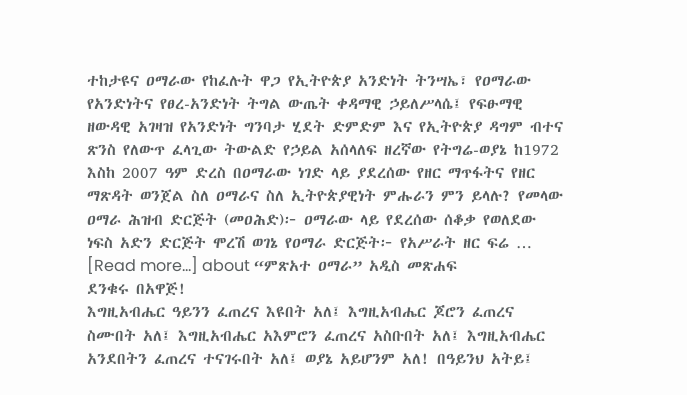ተከታዩና ዐማራው የከፈሉት ዋጋ የኢትዮጵያ አንድነት ትንሣኤ፣ የዐማራው የአንድነትና የፀረ-አንድነት ትግል ውጤት ቀዳማዊ ኃይለሥላሴ፤ የፍፁማዊ ዘውዳዊ አገዛዝ የአንድነት ግንባታ ሂደት ድምድም እና የኢትዮጵያ ዳግም ብተና ጽንስ የለውጥ ፈላጊው ትውልድ የኃይል አሰላለፍ ዘረኛው የትግሬ-ወያኔ ከ1972 እስከ 2007 ዓም ድረስ በዐማራው ነገድ ላይ ያደረሰው የዘር ማጥፋትና የዘር ማጽዳት ወንጀል ስለ ዐማራና ስለ ኢትዮጵያዊነት ምሑራን ምን ይላሉ? የመላው ዐማራ ሕዝብ ድርጅት (መዐሕድ)፦ ዐማራው ላይ የደረሰው ሰቆቃ የወለደው ነፍስ አድን ድርጅት ሞረሽ ወገኔ የዐማራ ድርጅት፦ የአሥራት ዘር ፍሬ … [Read more...] about “ምጽአተ ዐማራ” አዲስ መጽሐፍ
ደንቁሩ በአዋጅ!
እግዚአብሔር ዓይንን ፈጠረና እዩበት አለ፤ እግዚአብሔር ጆሮን ፈጠረና ስሙበት አለ፤ እግዚአብሔር አእምሮን ፈጠረና አስቡበት አለ፤ እግዚአብሔር አንደበትን ፈጠረና ተናገሩበት አለ፤ ወያኔ አይሆንም አለ! በዓይንህ አትይ፤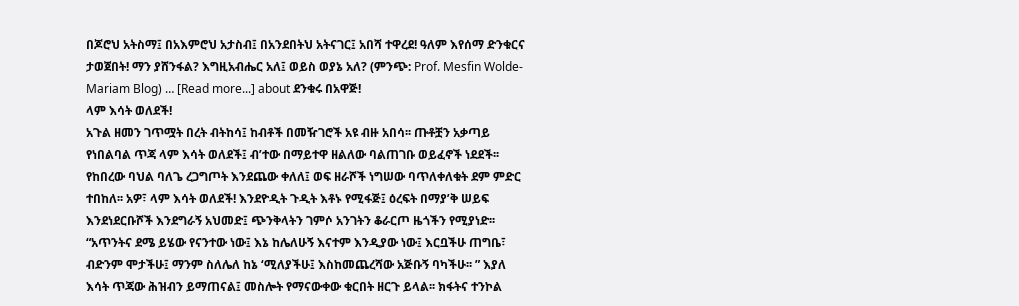በጆሮህ አትስማ፤ በአእምሮህ አታስብ፤ በአንደበትህ አትናገር፤ አበሻ ተዋረደ! ዓለም እየሰማ ድንቁርና ታወጀበት! ማን ያሸንፋል? እግዚአብሔር አለ፤ ወይስ ወያኔ አለ? (ምንጭ: Prof. Mesfin Wolde-Mariam Blog) … [Read more...] about ደንቁሩ በአዋጅ!
ላም እሳት ወለደች!
አጉል ዘመን ገጥሟት በረት ብትከሳ፤ ከብቶች በመዥገሮች አዩ ብዙ አበሳ፡፡ ጡቶቿን አቃጣይ የነበልባል ጥጃ ላም እሳት ወለደች፤ ብ’ተው በማይተዋ ዘልለው ባልጠገቡ ወይፈኖች ነደደች፡፡ የከበረው ባህል ባለጌ ረጋግጦት እንደጨው ቀለለ፤ ወፍ ዘራሾች ነግሠው ባጥለቀለቁት ደም ምድር ተበከለ፡፡ አዎ፣ ላም እሳት ወለደች! እንደዮዲት ጉዲት እቶኑ የሚፋጅ፤ ዕረፍት በማያ’ቅ ሠይፍ እንደነደርቡሾች እንደግራኝ አህመድ፤ ጭንቅላትን ገምሶ አንገትን ቆራርጦ ዜጎችን የሚያነድ፡፡ “አጥንትና ደሜ ይሄው የናንተው ነው፤ እኔ ከሌለሁኝ እናተም እንዲያው ነው፤ እርቧችሁ ጠግቤ፣ ብድንም ሞታችሁ፤ ማንም ስለሌለ ከኔ ‘ሚለያችሁ፤ እስከመጨረሻው አጅቡኝ ባካችሁ፡፡ ” እያለ እሳት ጥጃው ሕዝብን ይማጠናል፤ መስሎት የማናውቀው ቁርበት ዘርጉ ይላል፡፡ ክፋትና ተንኮል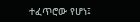ተፈጥሮው የሆነ፤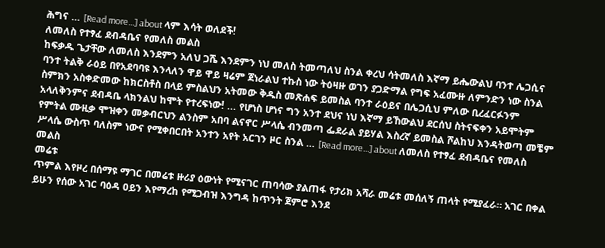ሕግና … [Read more...] about ላም እሳት ወለደች!
ለመለስ የተፃፈ ደብዳቤና የመለስ መልስ
ከፍቃዱ ጌታቸው ለመለስ እንደምን አለህ ጋሼ እንደምን ነህ መለስ ትመጣለህ ስንል ቀረህ ሳትመለስ እኛማ ይሔውልህ ባንተ ሌጋሲና ባንተ ትልቅ ራዕይ በየአደባባዩ እንላለን ዋይ ዋይ ዛሬም ጀነራልህ ተኩስ ነው ትዕዛዙ ወገን ያጋድማል የግፍ አፈሙዙ ለምንድን ነው ስንል ስምክን አስቀድመው ከክርስቶስ በላይ ምስልህን አትመው ቅዱስ መጽሐፍ ይመስል ባንተ ራዕይና በሌጋሲህ ምለው ቢረፈርፉንም አላለቅንምና ደብዳቤ ላክንልህ ከሞት የተረፍነው! ... የሆነስ ሆነና ግን አንተ ደህና ነህ እኛማ ይኸውልህ ደርሰህ ስትናፍቀን አይሞትም የምትል ሙዚቃ ሞዝቀን መቃብርህን ልንስም አበባ ልናኖር ሥላሴ ብንመጣ ፌደራል ያይሃል እስረኛ ይመስል ሾልከህ እንዳትወጣ መቼም ሥላሴ ውስጥ ባለስም ነውና የሚቀበርበት አንተን አየት አርገን ዞር ስንል … [Read more...] about ለመለስ የተፃፈ ደብዳቤና የመለስ መልስ
መሬቱ
ጥምል እየዞረ በሰማዩ ማገር በመሬቱ ዙሪያ ዕውነት የሚናገር ጠባሳው ያልጠፋ የታሪክ አሻራ መሬቱ መሰለኝ ጠላት የሚያፈራ። አገር በቀል ይሁን የሰው አገር ባዕዳ ዐይን እየማረከ የሚጋብዝ እንግዳ ከጥንት ጀምሮ እንደ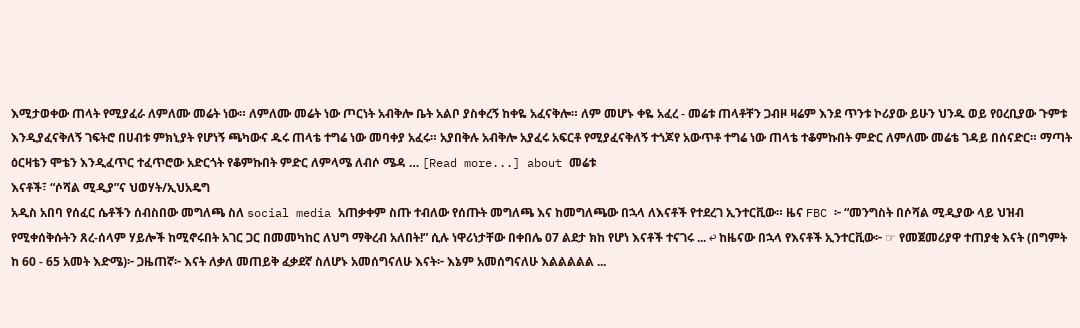እሚታወቀው ጠላት የሚያፈራ ለምለሙ መሬት ነው። ለምለሙ መሬት ነው ጦርነት አብቅሎ ቤት አልቦ ያስቀረኝ ከቀዬ አፈናቅሎ። ለም መሆኑ ቀዬ አፈረ - መሬቱ ጠላቶቸን ጋብዞ ዛሬም እንደ ጥንቱ ኮሪያው ይሁን ህንዱ ወይ የዐረቢያው ጉምቱ እንዲያፈናቅለኝ ገፍትሮ በሀብቱ ምክኒያት የሆነኝ ጫካውና ዱሩ ጠላቴ ተግሬ ነው መባቀያ አፈሩ። አያበቅሉ አብቅሎ አያፈሩ አፍርቶ የሚያፈናቅለኝ ተጎጆየ አውጥቶ ተግሬ ነው ጠላቴ ተቆምኩበት ምድር ለምለሙ መሬቴ ገዳይ በሰናድር። ማጣት ዕርዛቴን ሞቴን እንዲፈጥር ተፈጥሮው አድርጎት የቆምኩበት ምድር ለምላሜ ለብሶ ሜዳ … [Read more...] about መሬቱ
እናቶች፣ “ሶሻል ሚዲያ”ና ህወሃት/ኢህአዴግ
አዲስ አበባ የሰፈር ሴቶችን ሰብስበው መግለጫ ስለ social media አጠቃቀም ስጡ ተብለው የሰጡት መግለጫ እና ከመግለጫው በኋላ ለእናቶች የተደረገ ኢንተርቪው። ዜና FBC ፦ “መንግስት በሶሻል ሚዲያው ላይ ህዝብ የሚቀሰቅሱትን ጸረ-ሰላም ሃይሎች ከሚኖሩበት አገር ጋር በመመካከር ለህግ ማቅረብ አለበት!” ሲሉ ነዋሪነታቸው በቀበሌ 07 ልደታ ክከ የሆነ እናቶች ተናገሩ ... ↩ ከዜናው በኋላ የእናቶች ኢንተርቪው፦ ☞ የመጀመሪያዋ ተጠያቂ እናት (በግምት ከ 60 - 65 አመት እድሜ)፦ ጋዜጠኛ፦ እናት ለቃለ መጠይቅ ፈቃደኛ ስለሆኑ አመሰግናለሁ እናት፦ እኔም አመሰግናለሁ እልልልልል ...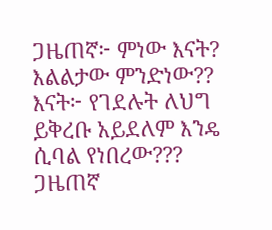ጋዜጠኛ፦ ምነው እናት? እልልታው ምንድነው?? እናት፦ የገደሉት ለህግ ይቅረቡ አይደለም እንዴ ሲባል የነበረው??? ጋዜጠኛ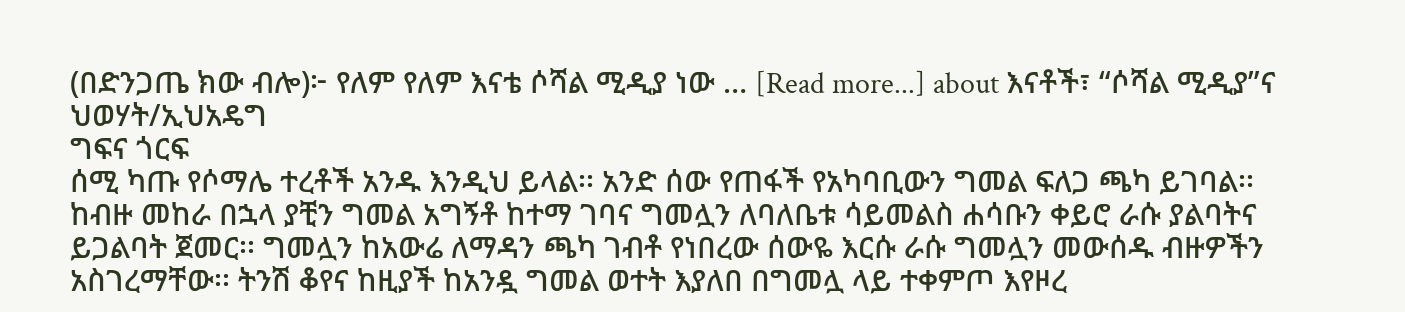(በድንጋጤ ክው ብሎ)፦ የለም የለም እናቴ ሶሻል ሚዲያ ነው … [Read more...] about እናቶች፣ “ሶሻል ሚዲያ”ና ህወሃት/ኢህአዴግ
ግፍና ጎርፍ
ሰሚ ካጡ የሶማሌ ተረቶች አንዱ እንዲህ ይላል፡፡ አንድ ሰው የጠፋች የአካባቢውን ግመል ፍለጋ ጫካ ይገባል፡፡ ከብዙ መከራ በኋላ ያቺን ግመል አግኝቶ ከተማ ገባና ግመሏን ለባለቤቱ ሳይመልስ ሐሳቡን ቀይሮ ራሱ ያልባትና ይጋልባት ጀመር፡፡ ግመሏን ከአውሬ ለማዳን ጫካ ገብቶ የነበረው ሰውዬ እርሱ ራሱ ግመሏን መውሰዱ ብዙዎችን አስገረማቸው፡፡ ትንሽ ቆየና ከዚያች ከአንዷ ግመል ወተት እያለበ በግመሏ ላይ ተቀምጦ እየዞረ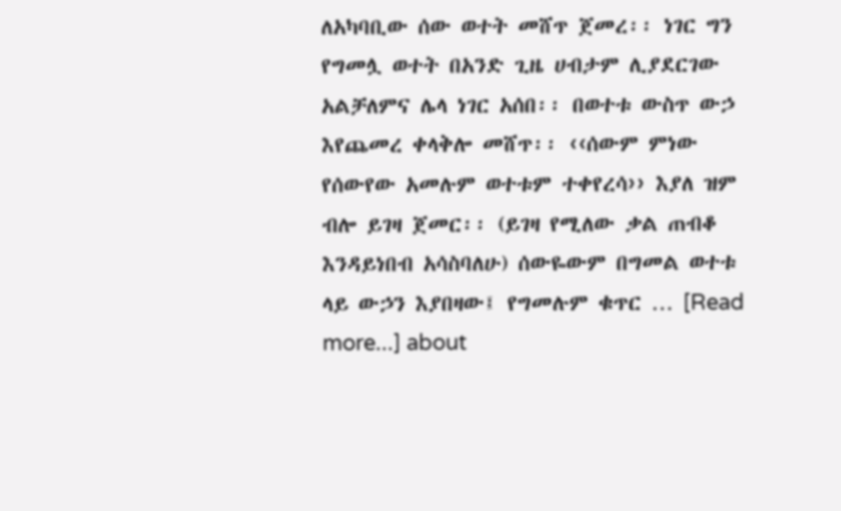ለአካባቢው ሰው ወተት መሸጥ ጀመረ፡፡ ነገር ግን የግመሏ ወተት በአንድ ጊዜ ሀብታም ሊያደርገው አልቻለምና ሌላ ነገር አሰበ፡፡ በወተቱ ውስጥ ውኃ እየጨመረ ቀላቅሎ መሸጥ፡፡ ‹‹ሰውም ምነው የሰውየው አመሉም ወተቱም ተቀየረሳ›› እያለ ዝም ብሎ ይገዛ ጀመር፡፡ (ይገዛ የሚለው ቃል ጠብቆ እንዳይነበብ አሳስባለሁ) ሰውዬውም በግመል ወተቱ ላይ ውኃን እያበዛው፤ የግመሉም ቁጥር … [Read more...] about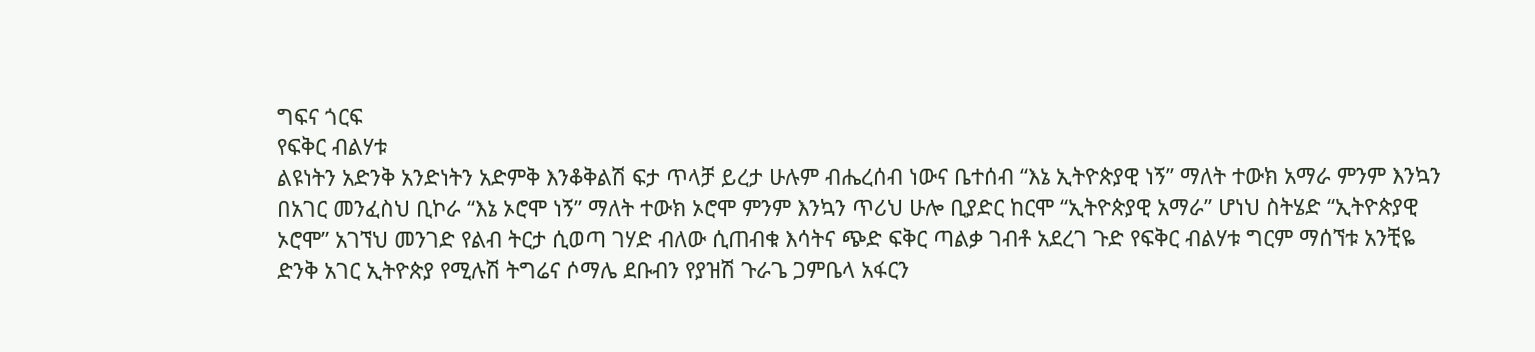ግፍና ጎርፍ
የፍቅር ብልሃቱ
ልዩነትን አድንቅ አንድነትን አድምቅ እንቆቅልሽ ፍታ ጥላቻ ይረታ ሁሉም ብሔረሰብ ነውና ቤተሰብ “እኔ ኢትዮጵያዊ ነኝ” ማለት ተውክ አማራ ምንም እንኳን በአገር መንፈስህ ቢኮራ “እኔ ኦሮሞ ነኝ” ማለት ተውክ ኦሮሞ ምንም እንኳን ጥሪህ ሁሎ ቢያድር ከርሞ “ኢትዮጵያዊ አማራ” ሆነህ ስትሄድ “ኢትዮጵያዊ ኦሮሞ” አገኘህ መንገድ የልብ ትርታ ሲወጣ ገሃድ ብለው ሲጠብቁ እሳትና ጭድ ፍቅር ጣልቃ ገብቶ አደረገ ጉድ የፍቅር ብልሃቱ ግርም ማሰኘቱ አንቺዬ ድንቅ አገር ኢትዮጵያ የሚሉሽ ትግሬና ሶማሌ ደቡብን የያዝሽ ጉራጌ ጋምቤላ አፋርን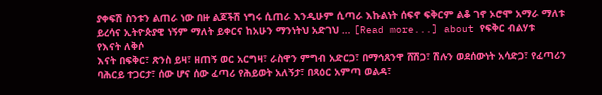ያቀፍሽ ስንቱን ልጠራ ነው በዙ ልጆችሽ ነግሩ ሲጠራ እንዲሁም ሲጣራ እኩልነት ሰፍኖ ፍቅርም ልቆ ገኖ ኦሮሞ አማራ ማለቱ ይረሳና ኢትዮጵያዊ ነኝም ማለት ይቀርና ከአሁን ማንነትህ አድገህ … [Read more...] about የፍቅር ብልሃቱ
የእናት ለቅሶ
እናት በፍቅር፣ ጽንስ ይዛ፣ ዘጠኝ ወር አርግዛ፣ ራስዋን ምግብ አድርጋ፣ በማኅጸንዋ ሸሽጋ፣ ሽሉን ወደሰውነት አሳድጋ፣ የፈጣሪን ባሕርይ ተጋርታ፣ ሰው ሆና ሰው ፈጣሪ የሕይወት አለኝታ፣ በጻዕር አምጣ ወልዳ፣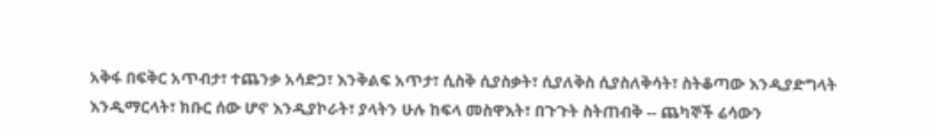አቅፋ በፍቅር አጥብታ፣ ተጨንቃ አሳድጋ፣ እንቅልፍ አጥታ፣ ሲስቅ ሲያስቃት፣ ሲያለቅስ ሲያስለቅሳት፣ ስትቆጣው እንዲያድግላት እንዲማርላት፣ ክቡር ሰው ሆኖ እንዲያኮራት፣ ያላትን ሁሉ ከፍላ መስዋእት፣ በጉጉት ስትጠብቅ -- ጨካኞች ሬሳውን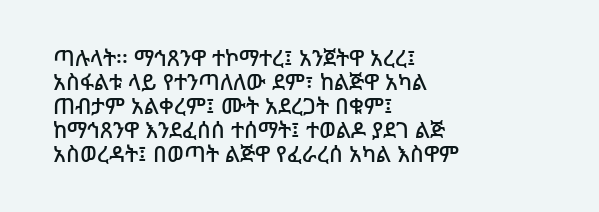ጣሉላት፡፡ ማኅጸንዋ ተኮማተረ፤ አንጀትዋ አረረ፤ አስፋልቱ ላይ የተንጣለለው ደም፣ ከልጅዋ አካል ጠብታም አልቀረም፤ ሙት አደረጋት በቁም፤ ከማኅጸንዋ እንደፈሰሰ ተሰማት፤ ተወልዶ ያደገ ልጅ አስወረዳት፤ በወጣት ልጅዋ የፈራረሰ አካል እስዋም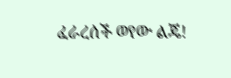ፈራረሰች ወየው ልጄ!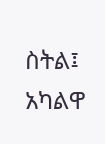ስትል፤ አካልዋ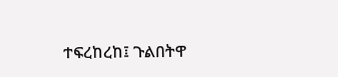ተፍረከረከ፤ ጉልበትዋ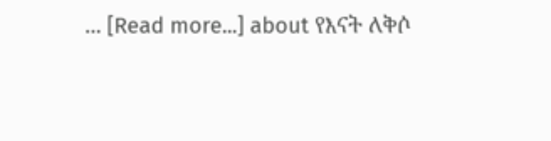… [Read more...] about የእናት ለቅሶ